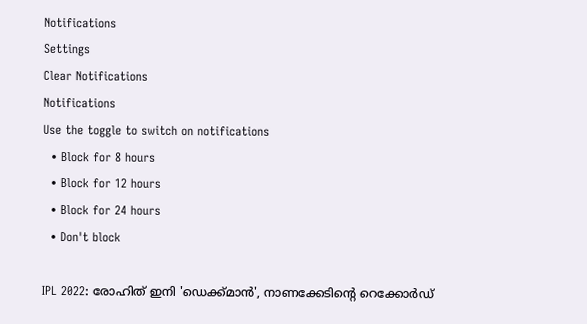Notifications
Settings
Clear Notifications
Notifications
Use the toggle to switch on notifications
  • Block for 8 hours
  • Block for 12 hours
  • Block for 24 hours
  • Don't block

IPL 2022: രോഹിത് ഇനി 'ഡെക്ക്മാന്‍', നാണക്കേടിന്റെ റെക്കോര്‍ഡ്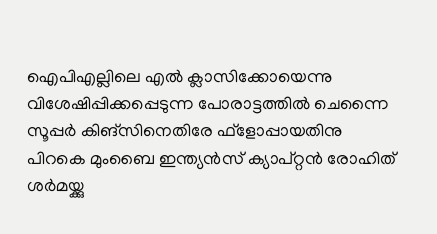ഐപിഎല്ലിലെ എല്‍ ക്ലാസിക്കോയെന്നു വിശേഷിപ്പിക്കപ്പെടുന്ന പോരാട്ടത്തില്‍ ചെന്നൈ സൂപ്പര്‍ കിങ്‌സിനെതിരേ ഫ്‌ളോപ്പായതിനു പിറകെ മുംബൈ ഇന്ത്യന്‍സ് ക്യാപ്റ്റന്‍ രോഹിത് ശര്‍മയ്ക്കു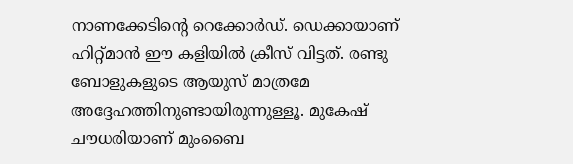നാണക്കേടിന്റെ റെക്കോര്‍ഡ്. ഡെക്കായാണ് ഹിറ്റ്മാന്‍ ഈ കളിയില്‍ ക്രീസ് വിട്ടത്. രണ്ടു ബോളുകളുടെ ആയുസ് മാത്രമേ അദ്ദേഹത്തിനുണ്ടായിരുന്നുള്ളൂ. മുകേഷ് ചൗധരിയാണ് മുംബൈ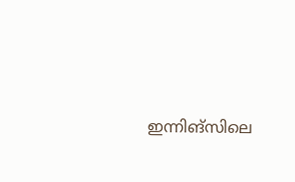ഇന്നിങ്‌സിലെ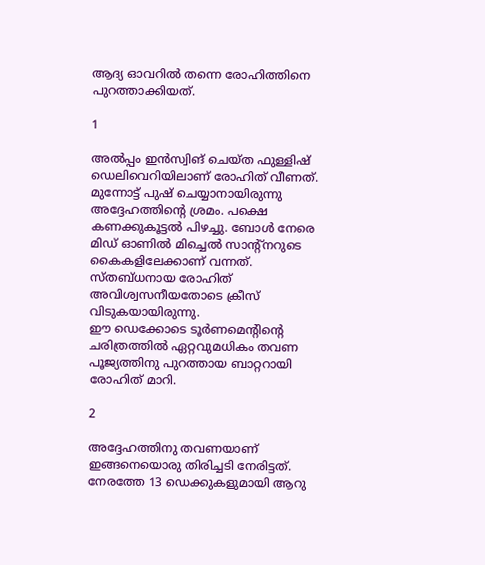ആദ്യ ഓവറില്‍ തന്നെ രോഹിത്തിനെ പുറത്താക്കിയത്.

1

അല്‍പ്പം ഇന്‍സ്വിങ് ചെയ്ത ഫുള്ളിഷ് ഡെലിവെറിയിലാണ് രോഹിത് വീണത്. മുന്നോട്ട് പുഷ് ചെയ്യാനായിരുന്നു അദ്ദേഹത്തിന്റെ ശ്രമം. പക്ഷെ കണക്കുകൂട്ടല്‍ പിഴച്ചു. ബോള്‍ നേരെ മിഡ് ഓണില്‍ മിച്ചെല്‍ സാന്റ്‌നറുടെ കൈകളിലേക്കാണ് വന്നത്. സ്തബ്ധനായ രോഹിത് അവിശ്വസനീയതോടെ ക്രീസ് വിടുകയായിരുന്നു.
ഈ ഡെക്കോടെ ടൂര്‍ണമെന്റിന്റെ ചരിത്രത്തില്‍ ഏറ്റവുമധികം തവണ പൂജ്യത്തിനു പുറത്തായ ബാറ്ററായി രോഹിത് മാറി.

2

അദ്ദേഹത്തിനു തവണയാണ് ഇങ്ങനെയൊരു തിരിച്ചടി നേരിട്ടത്. നേരത്തേ 13 ഡെക്കുകളുമായി ആറു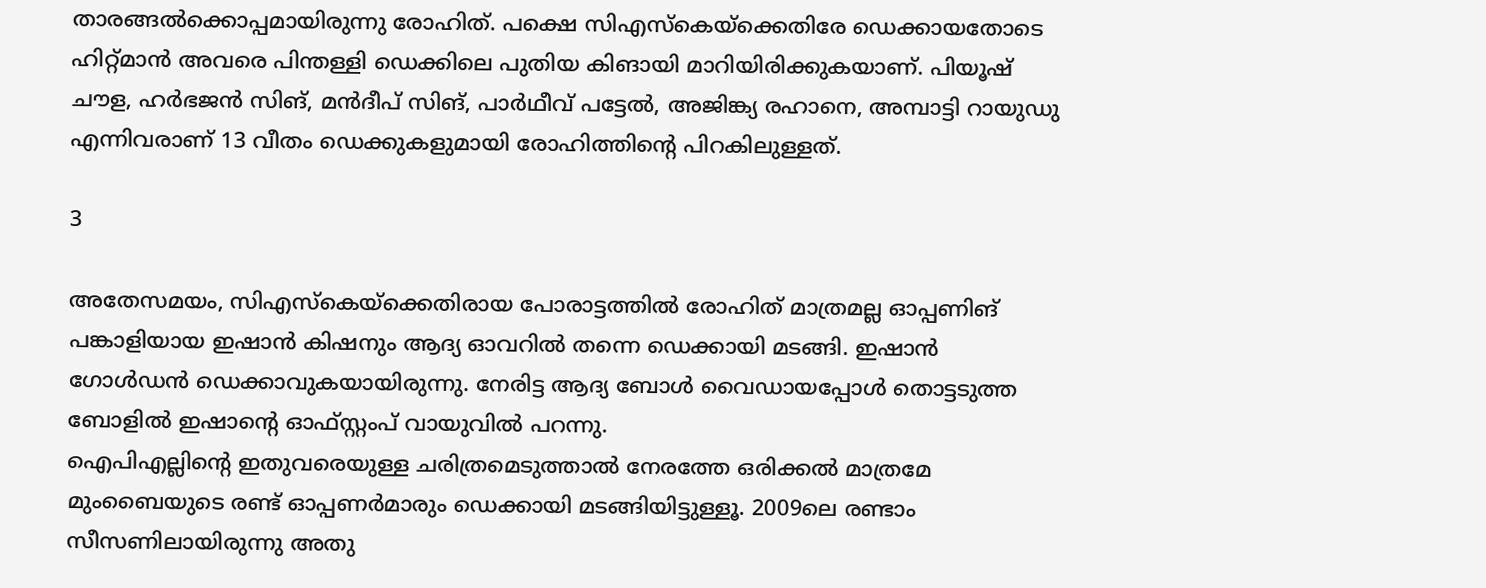താരങ്ങല്‍ക്കൊപ്പമായിരുന്നു രോഹിത്. പക്ഷെ സിഎസ്‌കെയ്‌ക്കെതിരേ ഡെക്കായതോടെ ഹിറ്റ്മാന്‍ അവരെ പിന്തള്ളി ഡെക്കിലെ പുതിയ കിങായി മാറിയിരിക്കുകയാണ്. പിയൂഷ് ചൗള, ഹര്‍ഭജന്‍ സിങ്, മന്‍ദീപ് സിങ്, പാര്‍ഥീവ് പട്ടേല്‍, അജിങ്ക്യ രഹാനെ, അമ്പാട്ടി റായുഡു എന്നിവരാണ് 13 വീതം ഡെക്കുകളുമായി രോഹിത്തിന്റെ പിറകിലുള്ളത്.

3

അതേസമയം, സിഎസ്‌കെയ്‌ക്കെതിരായ പോരാട്ടത്തില്‍ രോഹിത് മാത്രമല്ല ഓപ്പണിങ് പങ്കാളിയായ ഇഷാന്‍ കിഷനും ആദ്യ ഓവറില്‍ തന്നെ ഡെക്കായി മടങ്ങി. ഇഷാന്‍ ഗോള്‍ഡന്‍ ഡെക്കാവുകയായിരുന്നു. നേരിട്ട ആദ്യ ബോള്‍ വൈഡായപ്പോള്‍ തൊട്ടടുത്ത ബോളില്‍ ഇഷാന്റെ ഓഫ്സ്റ്റംപ് വായുവില്‍ പറന്നു.
ഐപിഎല്ലിന്റെ ഇതുവരെയുള്ള ചരിത്രമെടുത്താല്‍ നേരത്തേ ഒരിക്കല്‍ മാത്രമേ മുംബൈയുടെ രണ്ട് ഓപ്പണര്‍മാരും ഡെക്കായി മടങ്ങിയിട്ടുള്ളൂ. 2009ലെ രണ്ടാം സീസണിലായിരുന്നു അതു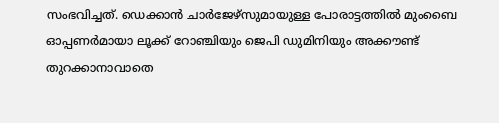സംഭവിച്ചത്. ഡെക്കാന്‍ ചാര്‍ജേഴ്‌സുമായുള്ള പോരാട്ടത്തില്‍ മുംബൈ ഓപ്പണര്‍മായാ ലൂക്ക് റോഞ്ചിയും ജെപി ഡുമിനിയും അക്കൗണ്ട് തുറക്കാനാവാതെ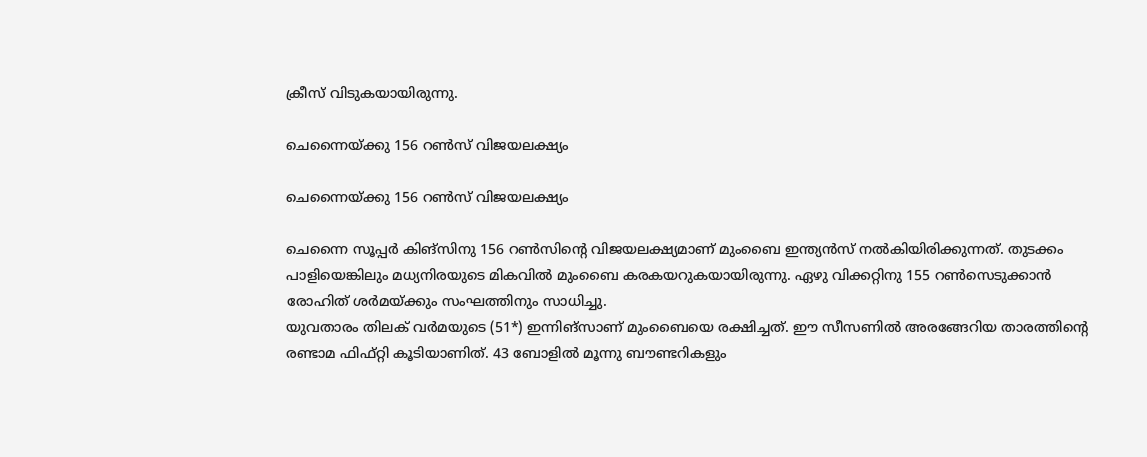ക്രീസ് വിടുകയായിരുന്നു.

ചെന്നൈയ്ക്കു 156 റണ്‍സ് വിജയലക്ഷ്യം

ചെന്നൈയ്ക്കു 156 റണ്‍സ് വിജയലക്ഷ്യം

ചെന്നൈ സൂപ്പര്‍ കിങ്‌സിനു 156 റണ്‍സിന്റെ വിജയലക്ഷ്യമാണ് മുംബൈ ഇന്ത്യന്‍സ് നല്‍കിയിരിക്കുന്നത്. തുടക്കം പാളിയെങ്കിലും മധ്യനിരയുടെ മികവില്‍ മുംബൈ കരകയറുകയായിരുന്നു. ഏഴു വിക്കറ്റിനു 155 റണ്‍സെടുക്കാന്‍ രോഹിത് ശര്‍മയ്ക്കും സംഘത്തിനും സാധിച്ചു.
യുവതാരം തിലക് വര്‍മയുടെ (51*) ഇന്നിങ്‌സാണ് മുംബൈയെ രക്ഷിച്ചത്. ഈ സീസണില്‍ അരങ്ങേറിയ താരത്തിന്റെ രണ്ടാമ ഫിഫ്റ്റി കൂടിയാണിത്. 43 ബോളില്‍ മൂന്നു ബൗണ്ടറികളും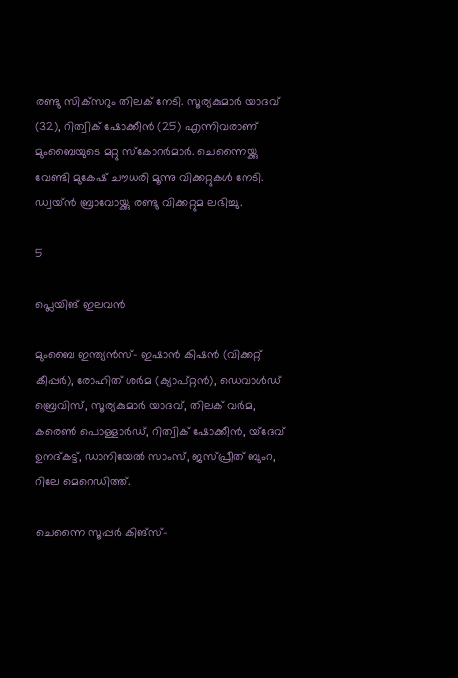രണ്ടു സിക്‌സറും തിലക് നേടി. സൂര്യകുമാര്‍ യാദവ് (32), റിത്വിക് ഷോക്കീന്‍ (25) എന്നിവരാണ് മുംബൈയുടെ മറ്റു സ്‌കോറര്‍മാര്‍. ചെന്നൈയ്ക്കു വേണ്ടി മുകേഷ് ചൗധരി മൂന്നു വിക്കറ്റുകള്‍ നേടി. ഡ്വയ്ന്‍ ബ്രാവോയ്ക്കു രണ്ടു വിക്കറ്റുമ ലഭിച്ചു.

5

പ്ലെയിങ് ഇലവന്‍

മുംബൈ ഇന്ത്യന്‍സ്- ഇഷാന്‍ കിഷന്‍ (വിക്കറ്റ് കീപ്പര്‍), രോഹിത് ശര്‍മ (ക്യാപ്റ്റന്‍), ഡെവാള്‍ഡ് ബ്രെവിസ്, സൂര്യകുമാര്‍ യാദവ്, തിലക് വര്‍മ, കരെണ്‍ പൊള്ളാര്‍ഡ്, റിത്വിക് ഷോക്കീന്‍, യ്‌ദേവ് ഉനദ്കട്ട്, ഡാനിയേല്‍ സാംസ്, ജസ്പ്രീത് ബുംറ, റിലേ മെറെഡിത്ത്.

ചെന്നൈ സൂപ്പര്‍ കിങ്‌സ്-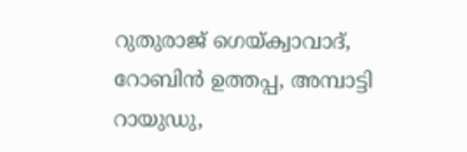റുതുരാജ് ഗെയ്ക്വാവാദ്, റോബിന്‍ ഉത്തപ്പ, അമ്പാട്ടി റായുഡു,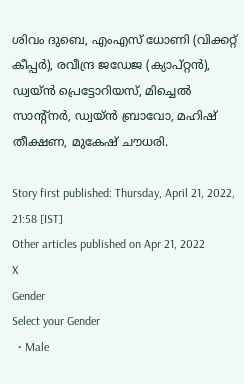ശിവം ദുബെ, എംഎസ് ധോണി (വിക്കറ്റ് കീപ്പര്‍), രവീന്ദ്ര ജഡേജ (ക്യാപ്റ്റന്‍), ഡ്വയ്ന്‍ പ്രെട്ടോറിയസ്, മിച്ചെല്‍ സാന്റ്‌നര്‍, ഡ്വയ്ന്‍ ബ്രാവോ, മഹിഷ് തീക്ഷണ, മുകേഷ് ചൗധരി.

Story first published: Thursday, April 21, 2022, 21:58 [IST]
Other articles published on Apr 21, 2022
X
Gender
Select your Gender
  • Male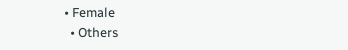• Female
  • Others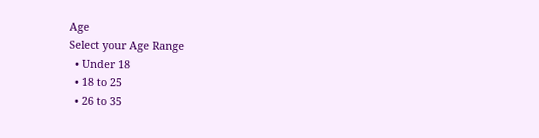Age
Select your Age Range
  • Under 18
  • 18 to 25
  • 26 to 35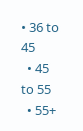• 36 to 45
  • 45 to 55
  • 55+